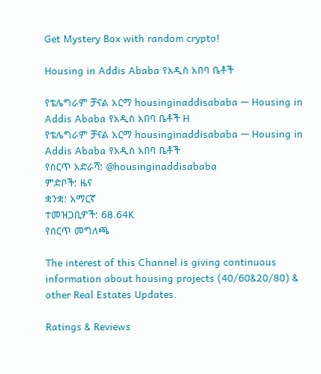Get Mystery Box with random crypto!

Housing in Addis Ababa የአዲስ አበባ ቤቶች

የቴሌግራም ቻናል አርማ housinginaddisababa — Housing in Addis Ababa የአዲስ አበባ ቤቶች H
የቴሌግራም ቻናል አርማ housinginaddisababa — Housing in Addis Ababa የአዲስ አበባ ቤቶች
የሰርጥ አድራሻ: @housinginaddisababa
ምድቦች: ዜና
ቋንቋ: አማርኛ
ተመዝጋቢዎች: 68.64K
የሰርጥ መግለጫ

The interest of this Channel is giving continuous information about housing projects (40/60&20/80) & other Real Estates Updates.

Ratings & Reviews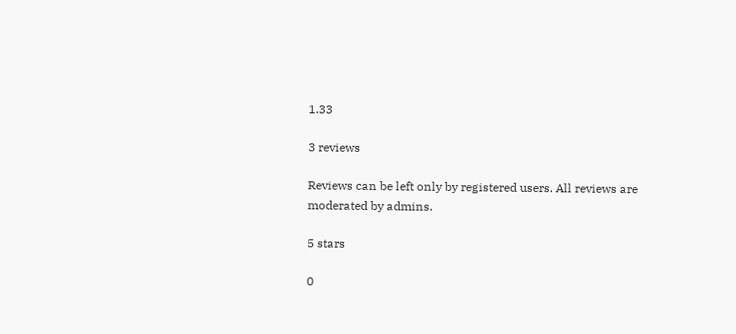1.33

3 reviews

Reviews can be left only by registered users. All reviews are moderated by admins.

5 stars

0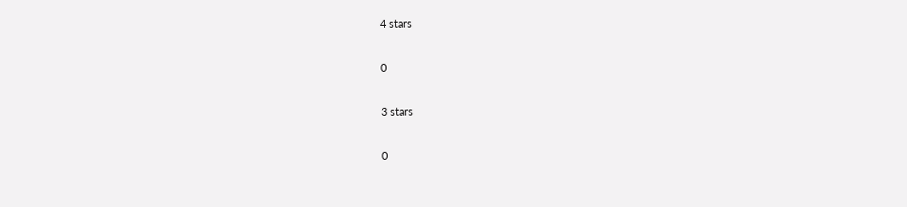4 stars

0

3 stars

0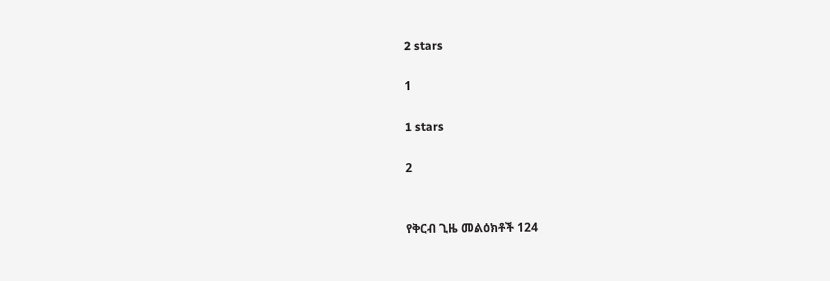2 stars

1

1 stars

2


የቅርብ ጊዜ መልዕክቶች 124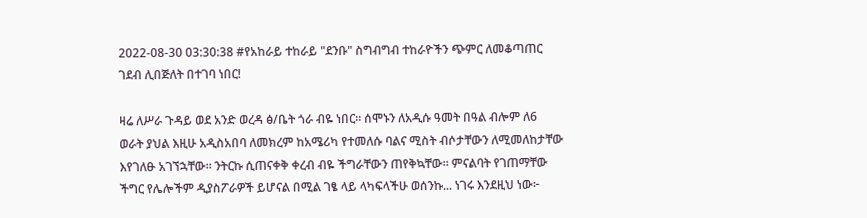2022-08-30 03:30:38 #የአከራይ ተከራይ "ደንቡ" ስግብግብ ተከራዮችን ጭምር ለመቆጣጠር ገደብ ሊበጅለት በተገባ ነበር!

ዛሬ ለሥራ ጉዳይ ወደ አንድ ወረዳ ፅ/ቤት ጎራ ብዬ ነበር። ሰሞኑን ለአዲሱ ዓመት በዓል ብሎም ለ6 ወራት ያህል እዚሁ አዲስአበባ ለመክረም ከአሜሪካ የተመለሱ ባልና ሚስት ብሶታቸውን ለሚመለከታቸው እየገለፁ አገኘኋቸው። ንትርኩ ሲጠናቀቅ ቀረብ ብዬ ችግራቸውን ጠየቅኳቸው። ምናልባት የገጠማቸው ችግር የሌሎችም ዲያስፖራዎች ይሆናል በሚል ገፄ ላይ ላካፍላችሁ ወሰንኩ... ነገሩ እንደዚህ ነው፦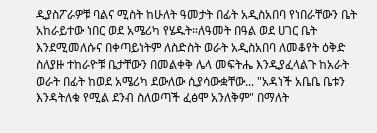ዲያስፖራዎቹ ባልና ሚስት ከሁለት ዓመታት በፊት አዲስአበባ የነበራቸውን ቤት አከራይተው ነበር ወደ አሜሪካ የሄዱት።ለዓመት በዓል ወደ ሀገር ቤት እንደሚመለሱና በቀጣይነትም ለስድስት ወራት አዲስአበባ ለመቆየት ዕቅድ ስለያዙ ተከራዮቹ ቤታቸውን በመልቀቅ ሌላ መፍትሔ እንዲያፈላልጉ ከአራት ወራት በፊት ከወደ አሜሪካ ደውለው ሲያሳውቋቸው... "አዳነች አቤቤ ቤቱን እንዳትለቁ የሚል ደንብ ስለወጣች ፈፅሞ አንለቅም" በማለት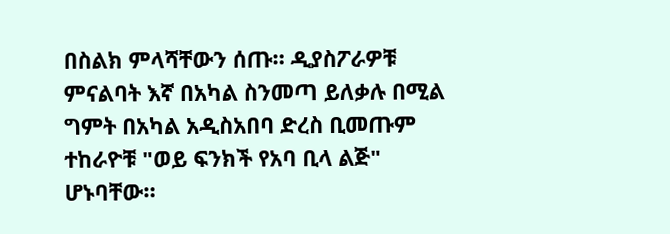በስልክ ምላሻቸውን ሰጡ። ዲያስፖራዎቹ ምናልባት እኛ በአካል ስንመጣ ይለቃሉ በሚል ግምት በአካል አዲስአበባ ድረስ ቢመጡም ተከራዮቹ "ወይ ፍንክች የአባ ቢላ ልጅ" ሆኑባቸው።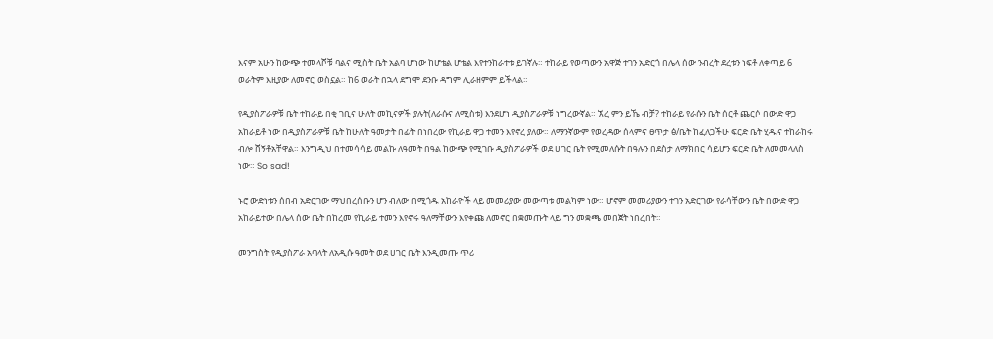እናም አሁን ከውጭ ተመላሾቹ ባልና ሚስት ቤት አልባ ሆነው ከሆቴል ሆቴል እየተንከራተቱ ይገኛሉ። ተከራይ የወጣውን አዋጅ ተገን አድርጎ በሌላ ሰው ንብረት ደረቱን ነፍቶ ለቀጣይ 6 ወራትም እዚያው ለመኖር ወስኗል። ከ6 ወራት በኋላ ደግሞ ደንቡ ዳግም ሊራዘምም ይችላል።

የዲያስፖራዎቹ ቤት ተከራይ በቂ ገቢና ሁለት መኪናዎች ያሉት(ለራሱና ለሚስቱ) እንደሆነ ዲያስፖራዎቹ ነግረውኛል። ኧረ ምን ይኼ ብቻ? ተከራይ የራሱን ቤት ሰርቶ ጨርሶ በውድ ዋጋ አከራይቶ ነው በዲያስፖራዎቹ ቤት ከሁለት ዓመታት በፊት በነበረው የኪራይ ዋጋ ተመን እየኖረ ያለው። ለማንኛውም የወረዳው ሰላምና ፀጥታ ፅ/ቤት ከፈለጋችሁ ፍርድ ቤት ሂዱና ተከራከሩ ብሎ ሸኝቶአቸዋል። እንግዲህ በተመሳሳይ መልኩ ለዓመት በዓል ከውጭ የሚገቡ ዲያስፖራዎች ወደ ሀገር ቤት የሚመለሱት በዓሉን በደስታ ለማክበር ሳይሆን ፍርድ ቤት ለመመላለስ ነው። So sad!

ኑሮ ውድነቱን ሰበብ አድርገው ማህበረሰቡን ሆን ብለው በሚጎዱ አከራዮች ላይ መመሪያው መውጣቱ መልካም ነው። ሆኖም መመሪያውን ተገን አድርገው የራሳቸውን ቤት በውድ ዋጋ አከራይተው በሌላ ሰው ቤት በከረመ የኪራይ ተመን እየኖሩ ዓለማቸውን እየቀጩ ለመኖር በቋመጡት ላይ ግን መቋጫ መበጀት ነበረበት።

መንግስት የዲያስፖራ አባላት ለአዲሱ ዓመት ወደ ሀገር ቤት እንዲመጡ ጥሪ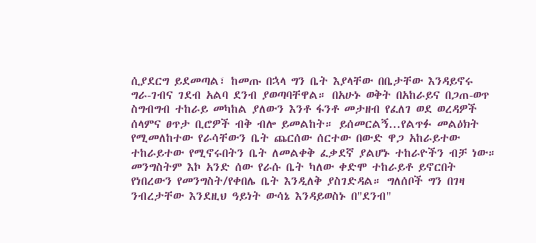ሲያደርግ ይደመጣል፣ ከመጡ በኋላ ግን ቤት እያላቸው በቤታቸው እንዳይኖሩ ግራ-ገብና ገደብ አልባ ደንብ ያወጣባቸዋል። በአሁኑ ወቅት በአከራይና በጋጠ-ወጥ ስግብግብ ተከራይ መካከል ያለውን እንቶ ፋንቶ መታዘብ የፈለገ ወደ ወረዳዎች ሰላምና ፀጥታ ቢሮዎች ብቅ ብሎ ይመልከት። ይሰመርልኝ...የልጥፉ መልዕክት የሚመለከተው የራሳቸውን ቤት ጨርሰው ሰርተው በውድ ዋጋ አከራይተው ተከራይተው የሚኖሩበትን ቤት ለመልቀቅ ፈቃደኛ ያልሆኑ ተከራዮችን ብቻ ነው። መንግስትም እኮ አንድ ሰው የራሱ ቤት ካለው ቀድሞ ተከራይቶ ይኖርበት የነበረውን የመንግስት/የቀበሌ ቤት እንዲለቅ ያስገድዳል። ግለሰቦች ግን በገዛ ንብረታቸው እንደዚህ ዓይነት ውሳኔ እንዳይወስኑ በ"ደንብ"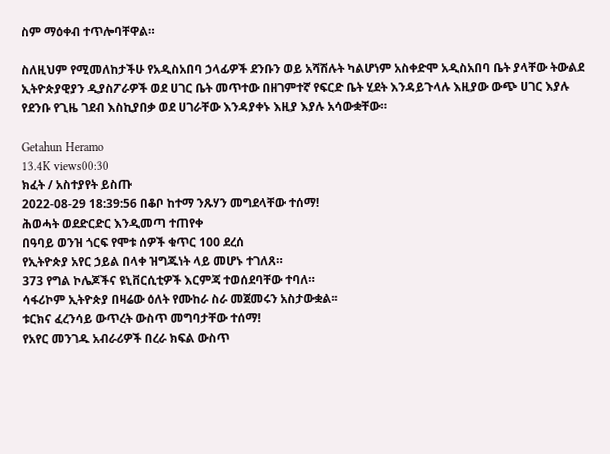ስም ማዕቀብ ተጥሎባቸዋል።

ስለዚህም የሚመለከታችሁ የአዲስአበባ ኃላፊዎች ደንቡን ወይ አሻሽሉት ካልሆነም አስቀድሞ አዲስአበባ ቤት ያላቸው ትውልደ ኢትዮጵያዊያን ዲያስፖራዎች ወደ ሀገር ቤት መጥተው በዘገምተኛ የፍርድ ቤት ሂደት እንዳይጉላሉ እዚያው ውጭ ሀገር እያሉ የደንቡ የጊዜ ገደብ እስኪያበቃ ወደ ሀገራቸው እንዳያቀኑ እዚያ እያሉ አሳውቋቸው።

Getahun Heramo
13.4K views00:30
ክፈት / አስተያየት ይስጡ
2022-08-29 18:39:56 በቆቦ ከተማ ንጹሃን መግደላቸው ተሰማ!
ሕወሓት ወደድርድር እንዲመጣ ተጠየቀ
በዓባይ ወንዝ ጎርፍ የሞቱ ሰዎች ቁጥር 100 ደረሰ
የኢትዮጵያ አየር ኃይል በላቀ ዝግጁነት ላይ መሆኑ ተገለጸ።
373 የግል ኮሌጆችና ዩኒቨርሲቲዎች እርምጃ ተወሰደባቸው ተባለ።
ሳፋሪኮም ኢትዮጵያ በዛሬው ዕለት የሙከራ ስራ መጀመሩን አስታውቋል፡፡
ቱርክና ፈረንሳይ ውጥረት ውስጥ መግባታቸው ተሰማ!
የአየር መንገዱ አብራሪዎች በረራ ክፍል ውስጥ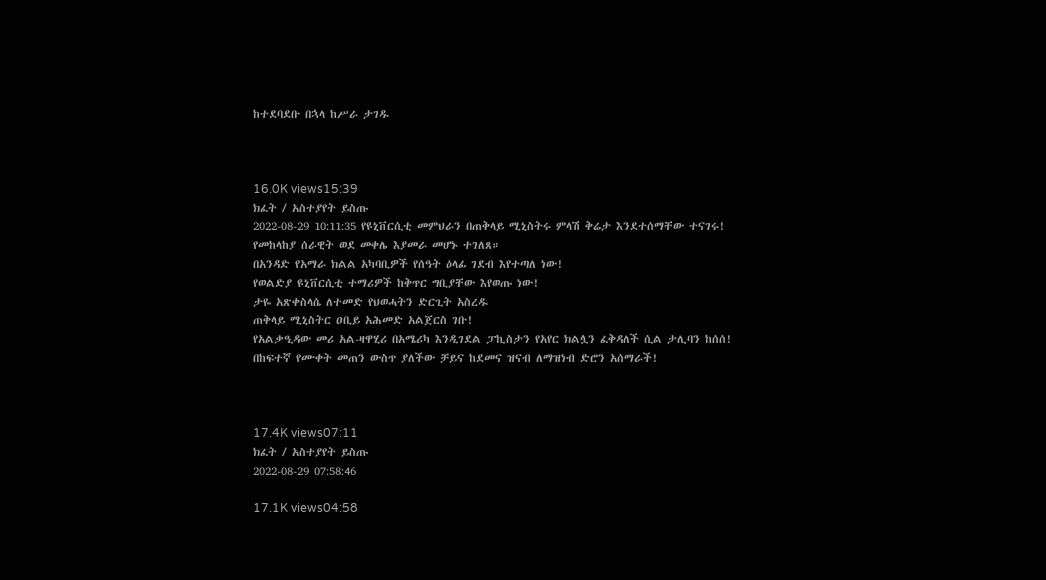ከተደባደቡ በኋላ ከሥራ ታገዱ



16.0K views15:39
ክፈት / አስተያየት ይስጡ
2022-08-29 10:11:35 የዩኒቨርሲቲ መምህራን በጠቅላይ ሚኒስትሩ ምላሽ ቅሬታ እንደተሰማቸው ተናገሩ!
የመከላከያ ሰራዊት ወደ መቀሌ እያመራ መሆኑ ተገለጸ።
በአንዳድ የአማራ ክልል አካባቢዎች የሰዓት ዕላፊ ገደብ እየተጣለ ነው!
የወልድያ ዩኒቨርሲቲ ተማሪዎች ከቅጥር ግቢያቸው እየወጡ ነው!
ታዬ አጽቀስላሴ ለተመድ የህወሓትን ድርጊት አስረዱ
ጠቅላይ ሚኒስትር ዐቢይ አሕመድ አልጀርስ ገቡ!
የአልቃዒዳው መሪ አል-ዛዋሂሪ በአሜሪካ እንዲገደል ፓኪስታን የአየር ክልሏን ፈቅዳለች ሲል ታሊባን ከሰሰ!
በከፍተኛ የሙቀት መጠን ውስጥ ያለችው ቻይና ከደመና ዝናብ ለማዝነብ ድሮን አሰማራች!



17.4K views07:11
ክፈት / አስተያየት ይስጡ
2022-08-29 07:58:46

17.1K views04:58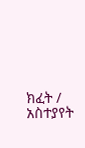ክፈት / አስተያየት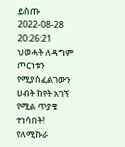ይስጡ
2022-08-28 20:26:21 ህወሓት ለዳግም ጦርነቱን የሚያስፈልገውን ሀብት ከየት አገኘ የሚል ጥያቄ ተነሳበት!
የለሚኩራ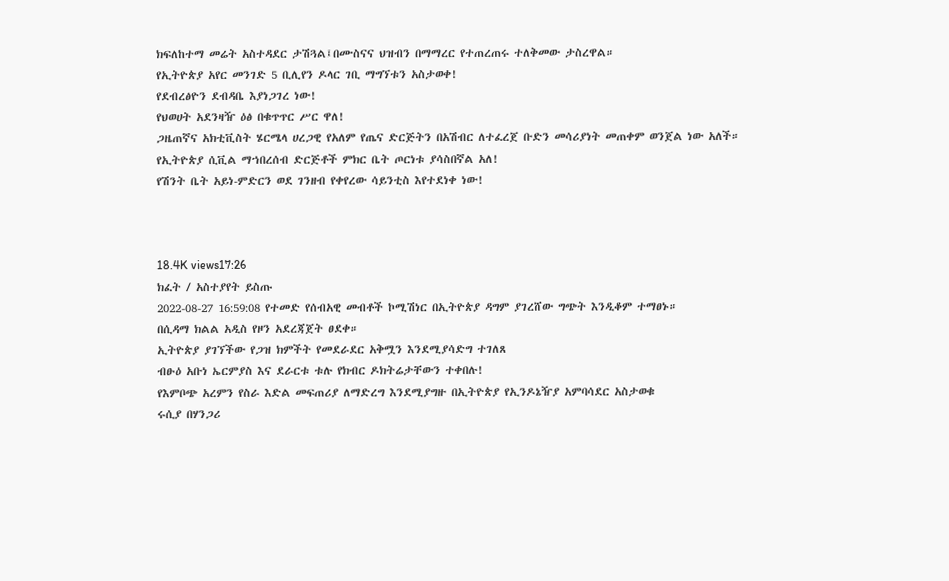ክፍለከተማ መሬት አስተዳደር ታሽጓል፤በሙስናና ህዝብን በማማረር የተጠረጠሩ ተለቅመው ታስረዋል።
የኢትዮጵያ አየር መንገድ 5 ቢሊየን ዶላር ገቢ ማግኘቱን አስታወቀ!
የደብረፅዮን ደብዳቤ እያነጋገረ ነው!
የህወሀት አደንዛዥ ዕፅ በቁጥጥር ሥር ዋለ!
ጋዜጠኛና አክቲቪስት ሄርሜላ ሀረጋዊ የአለም የጤና ድርጅትን በአሽብር ለተፈረጀ ቡድን መሳሪያነት መጠቀም ወንጀል ነው አለች።
የኢትዮጵያ ሲቪል ማኀበረሰብ ድርጅቶች ምክር ቤት ጦርነቱ ያሳስበኛል አለ!
የሽንት ቤት አይነ-ምድርን ወደ ገንዘብ የቀየረው ሳይንቲስ እየተደነቀ ነው!



18.4K views17:26
ክፈት / አስተያየት ይስጡ
2022-08-27 16:59:08 የተመድ የሰብአዊ መብቶች ኮሚሽነር በኢትዮጵያ ዳግም ያገረሸው ግጭት እንዲቆም ተማፀኑ።
በሲዳማ ክልል አዲስ የዞን አደረጃጀት ፀደቀ።
ኢትዮጵያ ያገኘችው የጋዝ ክምችት የመደራደር አቅሟን እንደሚያሳድግ ተገለጸ
ብፁዕ አቡነ ኤርምያስ እና ደራርቱ ቱሉ የክብር ዶክትሬታቸውን ተቀበሉ!
የእምቦጭ አረምን የስራ እድል መፍጠሪያ ለማድረግ እንደሚያግዙ በኢትዮጵያ የኢንዶኔዥያ አምባሳደር አስታወቁ
ሩሲያ በሃንጋሪ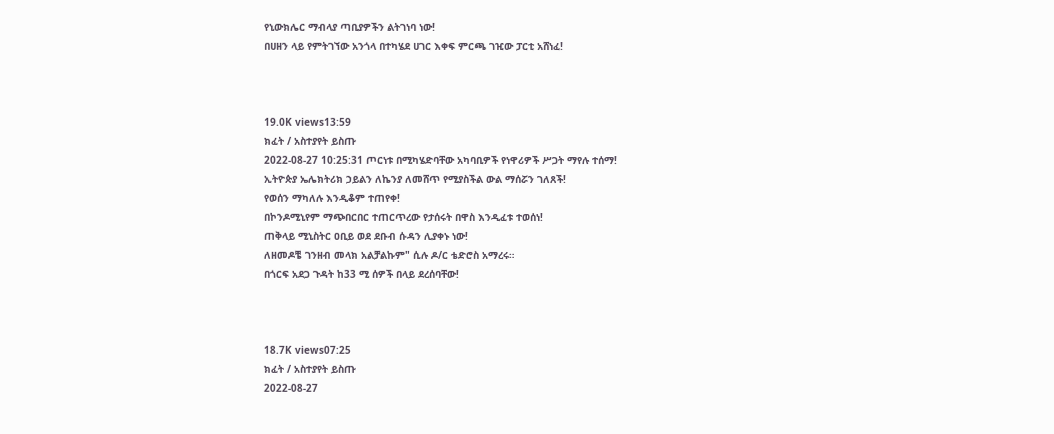የኒውክሌር ማብላያ ጣቢያዎችን ልትገነባ ነው!
በሀዘን ላይ የምትገኘው አንጎላ በተካሄደ ሀገር እቀፍ ምርጫ ገዢው ፓርቲ አሸነፈ!



19.0K views13:59
ክፈት / አስተያየት ይስጡ
2022-08-27 10:25:31 ጦርነቱ በሚካሄድባቸው አካባቢዎች የነዋሪዎች ሥጋት ማየሉ ተሰማ!
ኢትዮጵያ ኤሌክትሪክ ኃይልን ለኬንያ ለመሸጥ የሚያስችል ውል ማሰሯን ገለጸች!
የወሰን ማካለሉ እንዲቆም ተጠየቀ!
በኮንዶሚኒየም ማጭበርበር ተጠርጥረው የታሰሩት በዋስ እንዲፈቱ ተወሰነ!
ጠቅላይ ሚኒስትር ዐቢይ ወደ ደቡብ ሱዳን ሊያቀኑ ነው!
ለዘመዶቼ ገንዘብ መላክ አልቻልኩም" ሲሉ ዶ/ር ቴድሮስ አማረሩ።
በጎርፍ አደጋ ጉዳት ከ33 ሚ ሰዎች በላይ ደረሰባቸው!



18.7K views07:25
ክፈት / አስተያየት ይስጡ
2022-08-27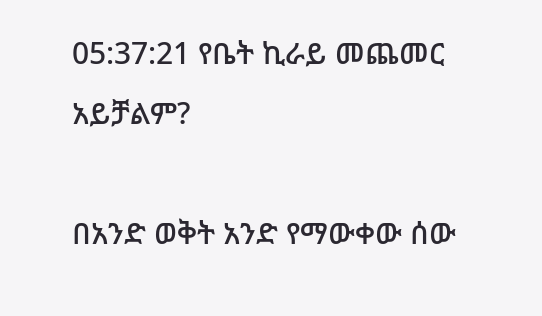05:37:21 የቤት ኪራይ መጨመር አይቻልም?

በአንድ ወቅት አንድ የማውቀው ሰው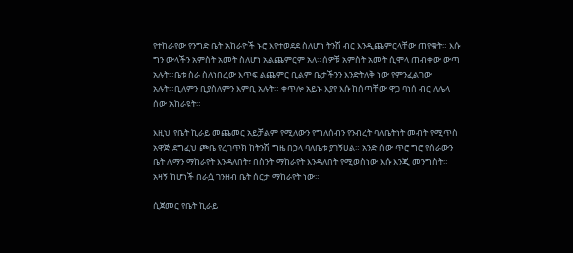የተከራየው የንግድ ቤት አከራዮች ኑሮ እየተወደደ ስለሆነ ትንሽ ብር እንዲጨምርላቸው ጠየቁት። እሱ ግን ውላችን አምስት አመት ስለሆነ አልጨምርም አለ።ሰዎቹ አምስት አመት ሲሞላ ጠብቀው ውጣ አሉት።ቤቱ ስራ ስለነበረው እጥፍ ልጨምር ቢልም ቤታችንን እንድትለቅ ነው የምንፈልገው አሉት።ቢለምን ቢያስለምን እምቢ አሉት። ቀጥሎ አይኑ እያየ እሱ ከሰጣቸው ዋጋ ባነሰ ብር ለሌላ ሰው አከራዩት።

እዚህ የቤት ኪራይ መጨመር አይቻልም የሚለውን የግለሰብን የንብረት ባለቤትነት መብት የሚጥስ አዋጅ ደግፈህ ጮቤ የረገጥክ ከትንሽ ግዜ በኃላ ባለቤቱ ያገኝሀል። አንድ ሰው ጥሮ ግሮ የሰራውን ቤት ለማን ማከራየት እንዳለበት፣ በስንት ማከራየት እንዳለበት የሚወስነው እሱ እንጂ መንግስት። አዛኝ ከሆነች በራሷ ገንዘብ ቤት ሰርታ ማከራየት ነው።

ሲጀመር የቤት ኪራይ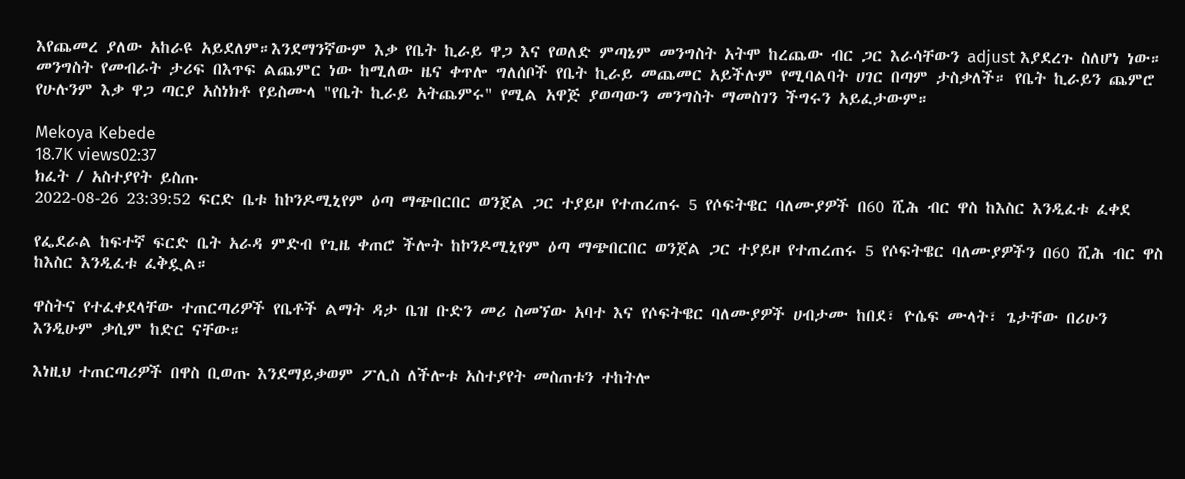እየጨመረ ያለው አከራዩ አይደለም።እንደማንኛውም እቃ የቤት ኪራይ ዋጋ እና የወለድ ምጣኔም መንግስት አትሞ ከረጨው ብር ጋር እራሳቸውን adjust እያደረጉ ስለሆነ ነው። መንግስት የመብራት ታሪፍ በእጥፍ ልጨምር ነው ከሚለው ዜና ቀጥሎ ግለሰቦች የቤት ኪራይ መጨመር አይችሉም የሚባልባት ሀገር በጣም ታስቃለች። የቤት ኪራይን ጨምሮ የሁሉንም እቃ ዋጋ ጣርያ አስነክቶ የይስሙላ "የቤት ኪራይ አትጨምሩ" የሚል አዋጅ ያወጣውን መንግስት ማመስገን ችግሩን አይፈታውም።

Mekoya Kebede
18.7K views02:37
ክፈት / አስተያየት ይስጡ
2022-08-26 23:39:52 ፍርድ ቤቱ ከኮንዶሚኒየም ዕጣ ማጭበርበር ወንጀል ጋር ተያይዞ የተጠረጠሩ 5 የሶፍትዌር ባለሙያዎች በ60 ሺሕ ብር ዋስ ከእስር እንዲፈቱ ፈቀደ

የፌደራል ከፍተኛ ፍርድ ቤት አራዳ ምድብ የጊዜ ቀጠሮ ችሎት ከኮንዶሚኒየም ዕጣ ማጭበርበር ወንጀል ጋር ተያይዞ የተጠረጠሩ 5 የሶፍትዌር ባለሙያዎችን በ60 ሺሕ ብር ዋስ ከእስር እንዲፈቱ ፈቅዷል።

ዋስትና የተፈቀደላቸው ተጠርጣሪዎች የቤቶች ልማት ዳታ ቤዝ ቡድን መሪ ስመኘው አባተ እና የሶፍትዌር ባለሙያዎች ሀብታሙ ከበደ፣ ዮሴፍ ሙላት፣ ጌታቸው በሪሁን እንዲሁም ቃሲም ከድር ናቸው።

እነዚህ ተጠርጣሪዎች በዋስ ቢወጡ እንደማይቃወም ፖሊስ ለችሎቱ አስተያየት መስጠቱን ተከትሎ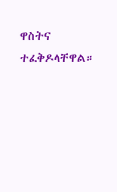ዋስትና ተፈቅዶላቸዋል።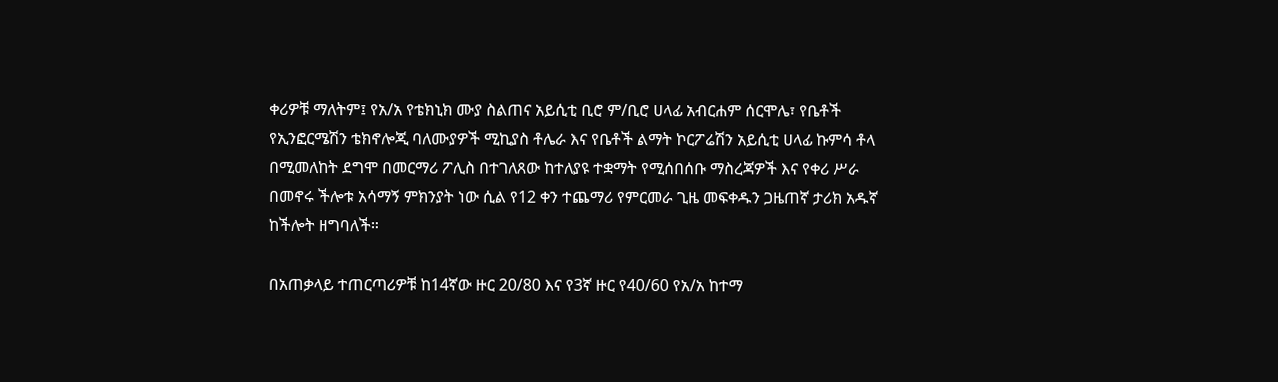ቀሪዎቹ ማለትም፤ የአ/አ የቴክኒክ ሙያ ስልጠና አይሲቲ ቢሮ ም/ቢሮ ሀላፊ አብርሐም ሰርሞሌ፣ የቤቶች የኢንፎርሜሽን ቴክኖሎጂ ባለሙያዎች ሚኪያስ ቶሌራ እና የቤቶች ልማት ኮርፖሬሽን አይሲቲ ሀላፊ ኩምሳ ቶላ በሚመለከት ደግሞ በመርማሪ ፖሊስ በተገለጸው ከተለያዩ ተቋማት የሚሰበሰቡ ማስረጃዎች እና የቀሪ ሥራ በመኖሩ ችሎቱ አሳማኝ ምክንያት ነው ሲል የ12 ቀን ተጨማሪ የምርመራ ጊዜ መፍቀዱን ጋዜጠኛ ታሪክ አዱኛ ከችሎት ዘግባለች።

በአጠቃላይ ተጠርጣሪዎቹ ከ14ኛው ዙር 20/80 እና የ3ኛ ዙር የ40/60 የአ/አ ከተማ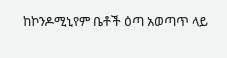ከኮንዶሚኒየም ቤቶች ዕጣ አወጣጥ ላይ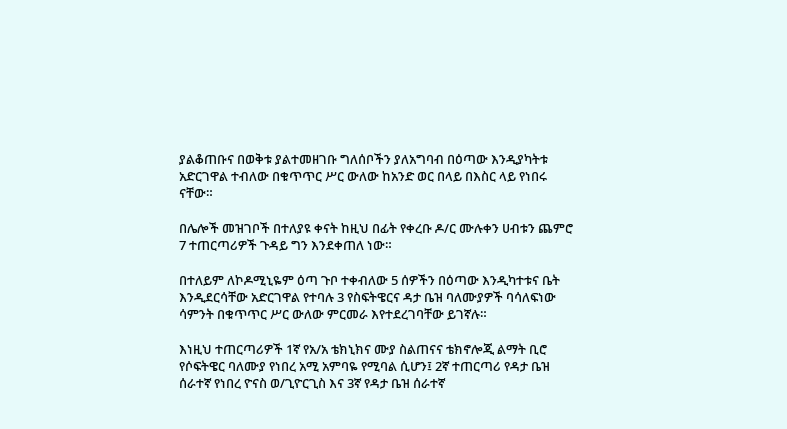ያልቆጠቡና በወቅቱ ያልተመዘገቡ ግለሰቦችን ያለአግባብ በዕጣው እንዲያካትቱ አድርገዋል ተብለው በቁጥጥር ሥር ውለው ከአንድ ወር በላይ በእስር ላይ የነበሩ ናቸው።

በሌሎች መዝገቦች በተለያዩ ቀናት ከዚህ በፊት የቀረቡ ዶ/ር ሙሉቀን ሀብቱን ጨምሮ 7 ተጠርጣሪዎች ጉዳይ ግን እንደቀጠለ ነው።

በተለይም ለኮዶሚኒዬም ዕጣ ጉቦ ተቀብለው 5 ሰዎችን በዕጣው እንዲካተቱና ቤት እንዲደርሳቸው አድርገዋል የተባሉ 3 የስፍትዌርና ዳታ ቤዝ ባለሙያዎች ባሳለፍነው ሳምንት በቁጥጥር ሥር ውለው ምርመራ እየተደረገባቸው ይገኛሉ።

እነዚህ ተጠርጣሪዎች 1ኛ የአ/አ ቴክኒክና ሙያ ስልጠናና ቴክኖሎጂ ልማት ቢሮ የሶፍትዌር ባለሙያ የነበረ አሚ አምባዬ የሚባል ሲሆን፤ 2ኛ ተጠርጣሪ የዳታ ቤዝ ሰራተኛ የነበረ ዮናስ ወ/ጊዮርጊስ እና 3ኛ የዳታ ቤዝ ሰራተኛ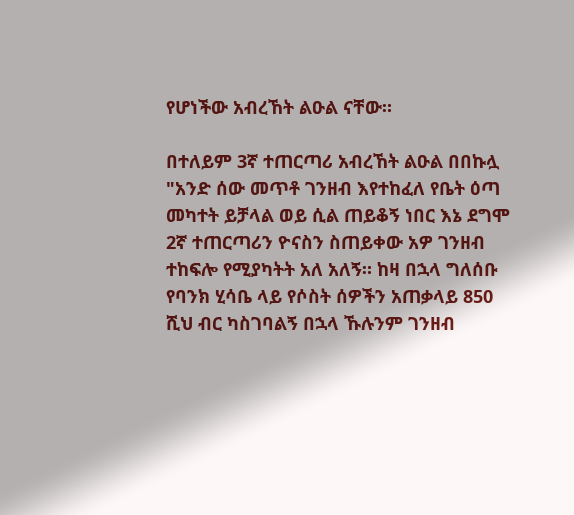የሆነችው አብረኸት ልዑል ናቸው።

በተለይም 3ኛ ተጠርጣሪ አብረኸት ልዑል በበኩሏ "አንድ ሰው መጥቶ ገንዘብ እየተከፈለ የቤት ዕጣ መካተት ይቻላል ወይ ሲል ጠይቆኝ ነበር እኔ ደግሞ 2ኛ ተጠርጣሪን ዮናስን ስጠይቀው አዎ ገንዘብ ተከፍሎ የሚያካትት አለ አለኝ። ከዛ በኋላ ግለሰቡ የባንክ ሂሳቤ ላይ የሶስት ሰዎችን አጠቃላይ 850 ሺህ ብር ካስገባልኝ በኋላ ኹሉንም ገንዘብ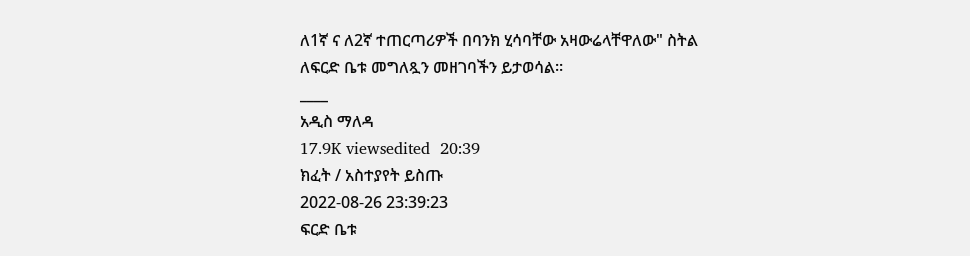ለ1ኛ ና ለ2ኛ ተጠርጣሪዎች በባንክ ሂሳባቸው አዛውሬላቸዋለው" ስትል ለፍርድ ቤቱ መግለጿን መዘገባችን ይታወሳል።
____
አዲስ ማለዳ
17.9K viewsedited  20:39
ክፈት / አስተያየት ይስጡ
2022-08-26 23:39:23
ፍርድ ቤቱ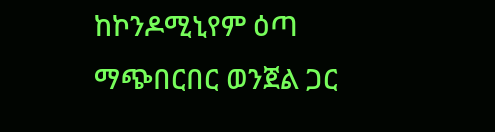ከኮንዶሚኒየም ዕጣ ማጭበርበር ወንጀል ጋር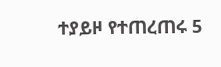ተያይዞ የተጠረጠሩ 5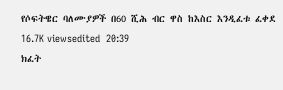የሶፍትዌር ባለሙያዎች በ60 ሺሕ ብር ዋስ ከእስር እንዲፈቱ ፈቀደ
16.7K viewsedited  20:39
ክፈት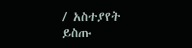/ አስተያየት ይስጡ